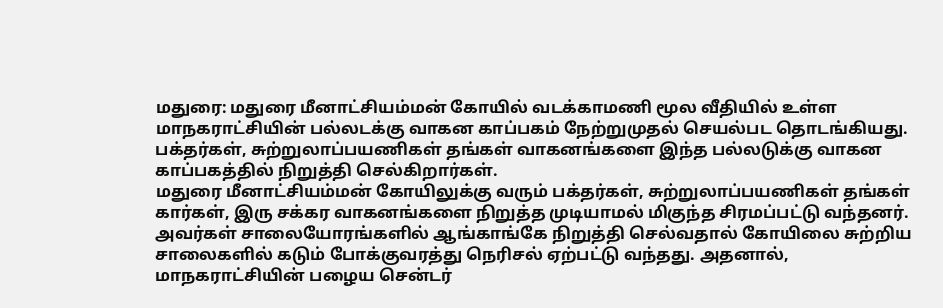மதுரை: மதுரை மீனாட்சியம்மன் கோயில் வடக்காமணி மூல வீதியில் உள்ள மாநகராட்சியின் பல்லடக்கு வாகன காப்பகம் நேற்றுமுதல் செயல்பட தொடங்கியது. பக்தர்கள், சுற்றுலாப்பயணிகள் தங்கள் வாகனங்களை இந்த பல்லடுக்கு வாகன காப்பகத்தில் நிறுத்தி செல்கிறார்கள்.
மதுரை மீனாட்சியம்மன் கோயிலுக்கு வரும் பக்தர்கள், சுற்றுலாப்பயணிகள் தங்கள் கார்கள், இரு சக்கர வாகனங்களை நிறுத்த முடியாமல் மிகுந்த சிரமப்பட்டு வந்தனர். அவர்கள் சாலையோரங்களில் ஆங்காங்கே நிறுத்தி செல்வதால் கோயிலை சுற்றிய சாலைகளில் கடும் போக்குவரத்து நெரிசல் ஏற்பட்டு வந்தது. அதனால், மாநகராட்சியின் பழைய சென்டர்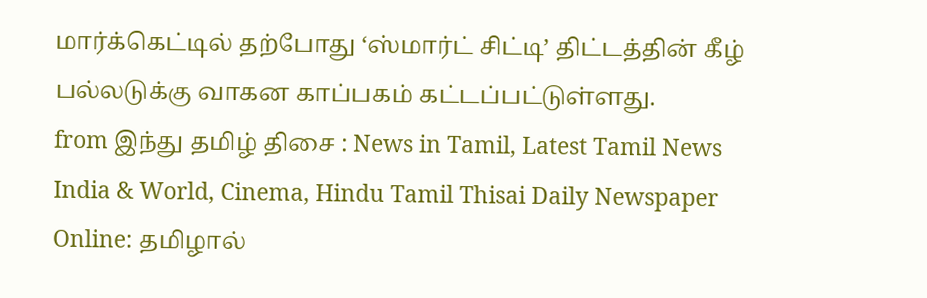மார்க்கெட்டில் தற்போது ‘ஸ்மார்ட் சிட்டி’ திட்டத்தின் கீழ் பல்லடுக்கு வாகன காப்பகம் கட்டப்பட்டுள்ளது.
from இந்து தமிழ் திசை : News in Tamil, Latest Tamil News India & World, Cinema, Hindu Tamil Thisai Daily Newspaper Online: தமிழால்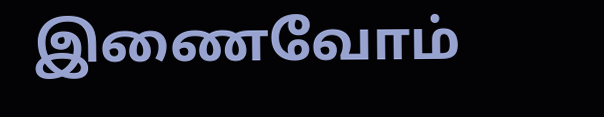இணைவோம்